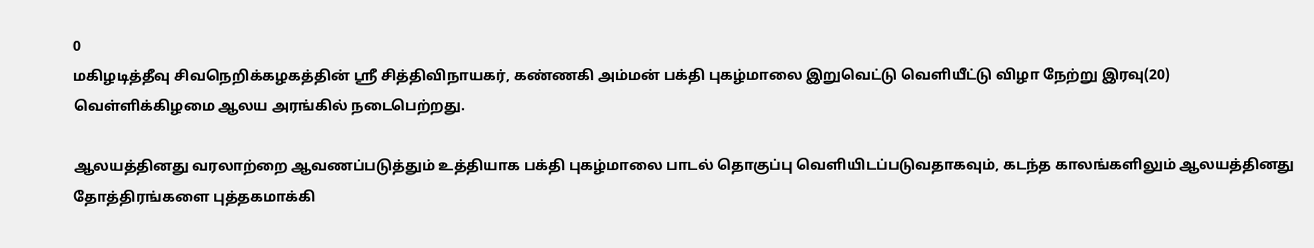0
மகிழடித்தீவு சிவநெறிக்கழகத்தின் ஸ்ரீ சித்திவிநாயகர், கண்ணகி அம்மன் பக்தி புகழ்மாலை இறுவெட்டு வெளியீட்டு விழா நேற்று இரவு(20) வெள்ளிக்கிழமை ஆலய அரங்கில் நடைபெற்றது.

ஆலயத்தினது வரலாற்றை ஆவணப்படுத்தும் உத்தியாக பக்தி புகழ்மாலை பாடல் தொகுப்பு வெளியிடப்படுவதாகவும், கடந்த காலங்களிலும் ஆலயத்தினது தோத்திரங்களை புத்தகமாக்கி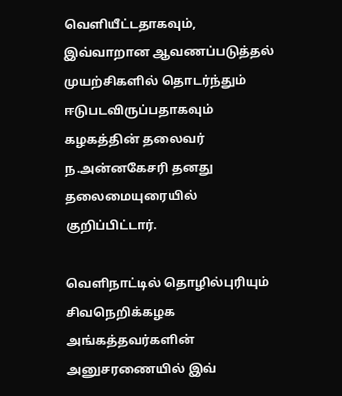வெளியீட்டதாகவும், இவ்வாறான ஆவணப்படுத்தல் முயற்சிகளில் தொடர்ந்தும் ஈடுபடவிருப்பதாகவும் கழகத்தின் தலைவர் ந.அன்னகேசரி தனது தலைமையுரையில் குறிப்பிட்டார்.

வெளிநாட்டில் தொழில்புரியும் சிவநெறிக்கழக அங்கத்தவர்களின் அனுசரணையில் இவ்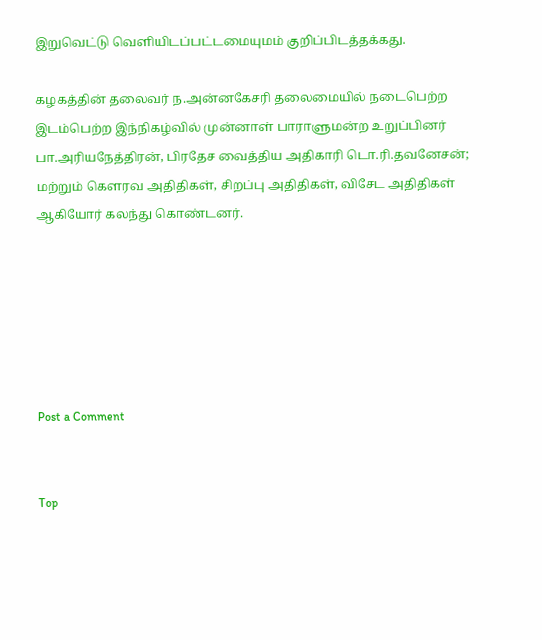இறுவெட்டு வெளியிடப்பட்டமையுமம் குறிப்பிடத்தக்கது.

கழகத்தின் தலைவர் ந.அன்னகேசரி தலைமையில் நடைபெற்ற இடம்பெற்ற இந்நிகழ்வில் முன்னாள் பாராளுமன்ற உறுப்பினர் பா.அரியநேத்திரன், பிரதேச வைத்திய அதிகாரி டொ.ரி.தவனேசன்; மற்றும் கௌரவ அதிதிகள், சிறப்பு அதிதிகள், விசேட அதிதிகள் ஆகியோர் கலந்து கொண்டனர்.






Post a Comment


Top